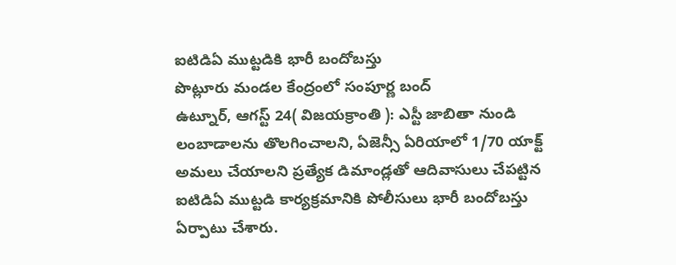ఐటిడిఏ ముట్టడికి భారీ బందోబస్తు
పొట్లూరు మండల కేంద్రంలో సంపూర్ణ బంద్
ఉట్నూర్, ఆగస్ట్ 24( విజయక్రాంతి ): ఎస్టీ జాబితా నుండి లంబాడాలను తొలగించాలని, ఏజెన్సీ ఏరియాలో 1/70 యాక్ట్ అమలు చేయాలని ప్రత్యేక డిమాండ్లతో ఆదివాసులు చేపట్టిన ఐటిడిఏ ముట్టడి కార్యక్రమానికి పోలీసులు భారీ బందోబస్తు ఏర్పాటు చేశారు.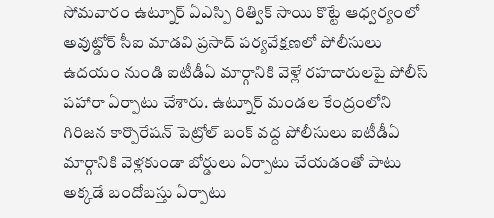సోమవారం ఉట్నూర్ ఏఎస్పి రిత్విక్ సాయి కొట్టే ఆధ్వర్యంలో అవుట్డోర్ సీఐ మాడవి ప్రసాద్ పర్యవేక్షణలో పోలీసులు ఉదయం నుండి ఐటీడీఏ మార్గానికి వెళ్లే రహదారులపై పోలీస్ పహారా ఏర్పాటు చేశారు. ఉట్నూర్ మండల కేంద్రంలోని గిరిజన కార్పొరేషన్ పెట్రోల్ బంక్ వద్ద పోలీసులు ఐటీడీఏ మార్గానికి వెళ్లకుండా బోర్డులు ఏర్పాటు చేయడంతో పాటు అక్కడే బందోబస్తు ఏర్పాటు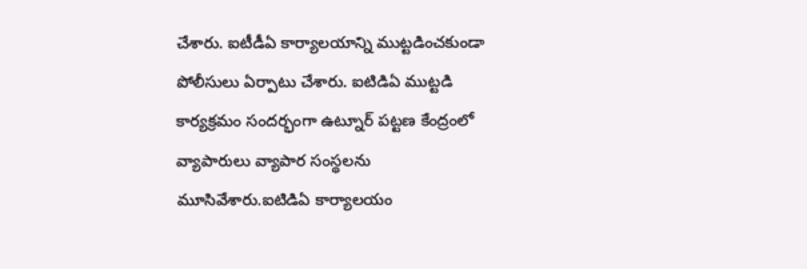చేశారు. ఐటీడీఏ కార్యాలయాన్ని ముట్టడించకుండా పోలీసులు ఏర్పాటు చేశారు. ఐటిడిఏ ముట్టడి కార్యక్రమం సందర్భంగా ఉట్నూర్ పట్టణ కేంద్రంలో వ్యాపారులు వ్యాపార సంస్థలను మూసివేశారు.ఐటిడిఏ కార్యాలయం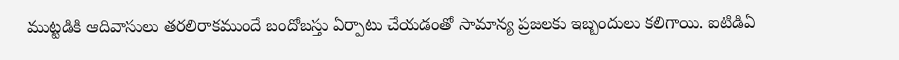ముట్టడికి ఆదివాసులు తరలిరాకముందే బందోబస్తు ఏర్పాటు చేయడంతో సామాన్య ప్రజలకు ఇబ్బందులు కలిగాయి. ఐటిడిఏ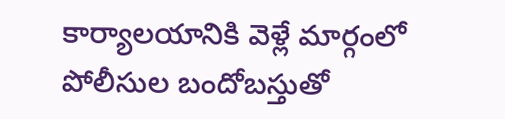కార్యాలయానికి వెళ్లే మార్గంలో పోలీసుల బందోబస్తుతో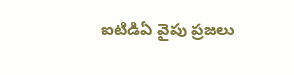ఐటిడిఏ వైపు ప్రజలు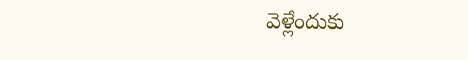వెళ్లేందుకు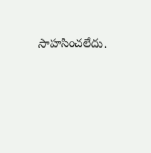సాహసించలేదు.